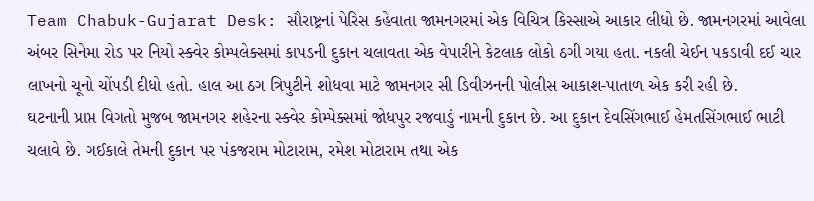Team Chabuk-Gujarat Desk: સૌરાષ્ટ્રનાં પેરિસ કહેવાતા જામનગરમાં એક વિચિત્ર કિસ્સાએ આકાર લીધો છે. જામનગરમાં આવેલા અંબર સિનેમા રોડ પર નિયો સ્ક્વેર કોમ્પલેક્સમાં કાપડની દુકાન ચલાવતા એક વેપારીને કેટલાક લોકો ઠગી ગયા હતા. નકલી ચેઈન પકડાવી દઈ ચાર લાખનો ચૂનો ચોંપડી દીધો હતો. હાલ આ ઠગ ત્રિપુટીને શોધવા માટે જામનગર સી ડિવીઝનની પોલીસ આકાશ-પાતાળ એક કરી રહી છે.
ઘટનાની પ્રાપ્ત વિગતો મુજબ જામનગર શહેરના સ્ક્વેર કોમ્પેક્સમાં જોધપુર રજવાડું નામની દુકાન છે. આ દુકાન દેવસિંગભાઈ હેમતસિંગભાઈ ભાટી ચલાવે છે. ગઈકાલે તેમની દુકાન પર પંકજરામ મોટારામ, રમેશ મોટારામ તથા એક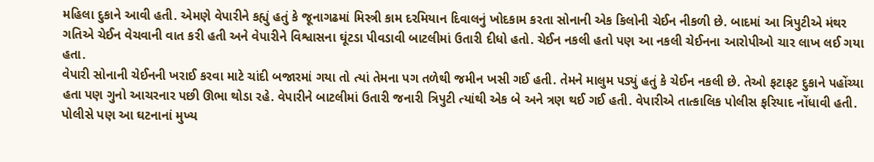મહિલા દુકાને આવી હતી. એમણે વેપારીને કહ્યું હતું કે જૂનાગઢમાં મિસ્ત્રી કામ દરમિયાન દિવાલનું ખોદકામ કરતા સોનાની એક કિલોની ચેઈન નીકળી છે. બાદમાં આ ત્રિપુટીએ મંથર ગતિએ ચેઈન વેચવાની વાત કરી હતી અને વેપારીને વિશ્વાસના ઘૂંટડા પીવડાવી બાટલીમાં ઉતારી દીધો હતો. ચેઈન નકલી હતો પણ આ નકલી ચેઈનના આરોપીઓ ચાર લાખ લઈ ગયા હતા.
વેપારી સોનાની ચેઈનની ખરાઈ કરવા માટે ચાંદી બજારમાં ગયા તો ત્યાં તેમના પગ તળેથી જમીન ખસી ગઈ હતી. તેમને માલુમ પડ્યું હતું કે ચેઈન નકલી છે. તેઓ ફટાફટ દુકાને પહોંચ્યા હતા પણ ગુનો આચરનાર પછી ઊભા થોડા રહે. વેપારીને બાટલીમાં ઉતારી જનારી ત્રિપુટી ત્યાંથી એક બે અને ત્રણ થઈ ગઈ હતી. વેપારીએ તાત્કાલિક પોલીસ ફરિયાદ નોંધાવી હતી. પોલીસે પણ આ ઘટનાનાં મુખ્ય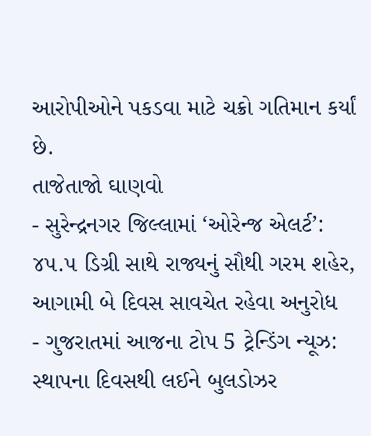આરોપીઓને પકડવા માટે ચક્રો ગતિમાન કર્યાં છે.
તાજેતાજો ઘાણવો
- સુરેન્દ્રનગર જિલ્લામાં ‘ઓરેન્જ એલર્ટ’: ૪૫.૫ ડિગ્રી સાથે રાજ્યનું સૌથી ગરમ શહેર, આગામી બે દિવસ સાવચેત રહેવા અનુરોધ
- ગુજરાતમાં આજના ટોપ 5 ટ્રેન્ડિંગ ન્યૂઝ: સ્થાપના દિવસથી લઈને બુલડોઝર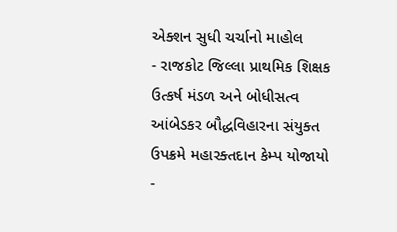એક્શન સુધી ચર્ચાનો માહોલ
- રાજકોટ જિલ્લા પ્રાથમિક શિક્ષક ઉત્કર્ષ મંડળ અને બોધીસત્વ આંબેડકર બૌદ્ધવિહારના સંયુક્ત ઉપક્રમે મહારક્તદાન કેમ્પ યોજાયો
-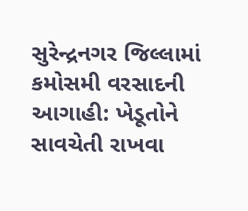સુરેન્દ્રનગર જિલ્લામાં કમોસમી વરસાદની આગાહી: ખેડૂતોને સાવચેતી રાખવા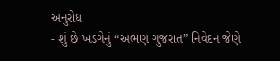અનુરોધ
- શું છે ખડગેનું “અભણ ગુજરાત” નિવેદન જેણે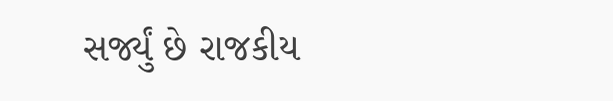સર્જ્યું છે રાજકીય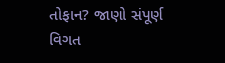તોફાન? જાણો સંપૂર્ણ વિગત